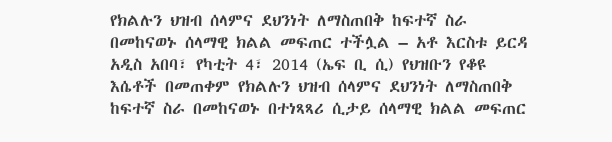የክልሉን ህዝብ ሰላምና ደህንነት ለማስጠበቅ ከፍተኛ ስራ በመከናወኑ ሰላማዊ ክልል መፍጠር ተችሏል – አቶ እርስቱ ይርዳ
አዲስ አበባ፣ የካቲት 4፣ 2014 (ኤፍ ቢ ሲ) የህዝቡን የቆዩ እሴቶች በመጠቀም የክልሉን ህዝብ ሰላምና ደህንነት ለማስጠበቅ ከፍተኛ ስራ በመከናወኑ በተነጻጻሪ ሲታይ ሰላማዊ ክልል መፍጠር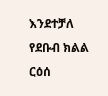እንደተቻለ የደቡብ ክልል ርዕሰ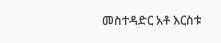መስተዳድር አቶ እርስቱ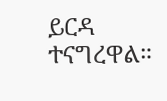ይርዳ ተናግረዋል።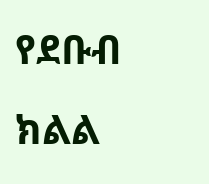የደቡብ ክልል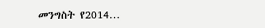መንግስት የ2014…